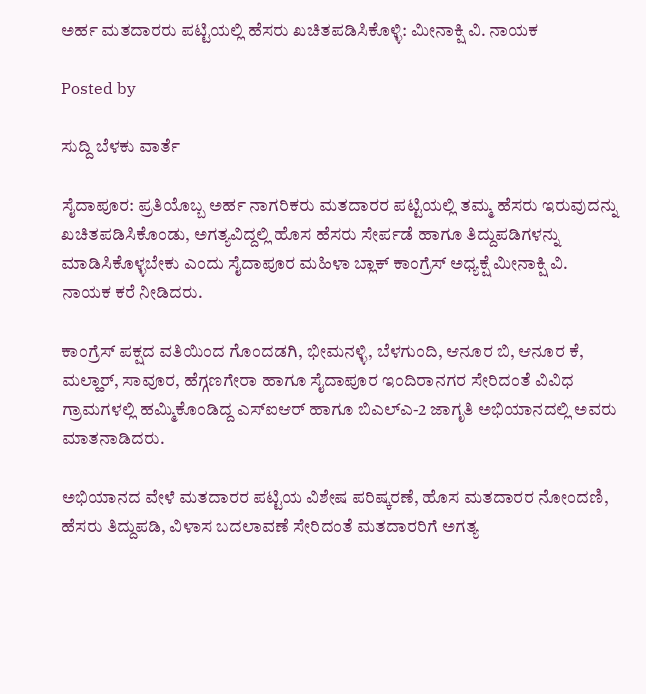ಅರ್ಹ ಮತದಾರರು ಪಟ್ಟಿಯಲ್ಲಿ ಹೆಸರು ಖಚಿತಪಡಿಸಿಕೊಳ್ಳಿ: ಮೀನಾಕ್ಷಿ ವಿ. ನಾಯಕ

Posted by

ಸುದ್ದಿ ಬೆಳಕು ವಾರ್ತೆ

ಸೈದಾಪೂರ: ಪ್ರತಿಯೊಬ್ಬ ಅರ್ಹ ನಾಗರಿಕರು ಮತದಾರರ ಪಟ್ಟಿಯಲ್ಲಿ ತಮ್ಮ ಹೆಸರು ಇರುವುದನ್ನು ಖಚಿತಪಡಿಸಿಕೊಂಡು, ಅಗತ್ಯವಿದ್ದಲ್ಲಿ ಹೊಸ ಹೆಸರು ಸೇರ್ಪಡೆ ಹಾಗೂ ತಿದ್ದುಪಡಿಗಳನ್ನು ಮಾಡಿಸಿಕೊಳ್ಳಬೇಕು ಎಂದು ಸೈದಾಪೂರ ಮಹಿಳಾ ಬ್ಲಾಕ್ ಕಾಂಗ್ರೆಸ್ ಅಧ್ಯಕ್ಷೆ ಮೀನಾಕ್ಷಿ ವಿ. ನಾಯಕ ಕರೆ ನೀಡಿದರು.

ಕಾಂಗ್ರೆಸ್ ಪಕ್ಷದ ವತಿಯಿಂದ ಗೊಂದಡಗಿ, ಭೀಮನಳ್ಳಿ, ಬೆಳಗುಂದಿ, ಆನೂರ ಬಿ, ಆನೂರ ಕೆ, ಮಲ್ಹಾರ್, ಸಾವೂರ, ಹೆಗ್ಗಣಗೇರಾ ಹಾಗೂ ಸೈದಾಪೂರ ಇಂದಿರಾನಗರ ಸೇರಿದಂತೆ ವಿವಿಧ ಗ್ರಾಮಗಳಲ್ಲಿ ಹಮ್ಮಿಕೊಂಡಿದ್ದ ಎಸ್‌ಐಆರ್ ಹಾಗೂ ಬಿಎಲ್‌ಎ-2 ಜಾಗೃತಿ ಅಭಿಯಾನದಲ್ಲಿ ಅವರು ಮಾತನಾಡಿದರು.

ಅಭಿಯಾನದ ವೇಳೆ ಮತದಾರರ ಪಟ್ಟಿಯ ವಿಶೇಷ ಪರಿಷ್ಕರಣೆ, ಹೊಸ ಮತದಾರರ ನೋಂದಣಿ, ಹೆಸರು ತಿದ್ದುಪಡಿ, ವಿಳಾಸ ಬದಲಾವಣೆ ಸೇರಿದಂತೆ ಮತದಾರರಿಗೆ ಅಗತ್ಯ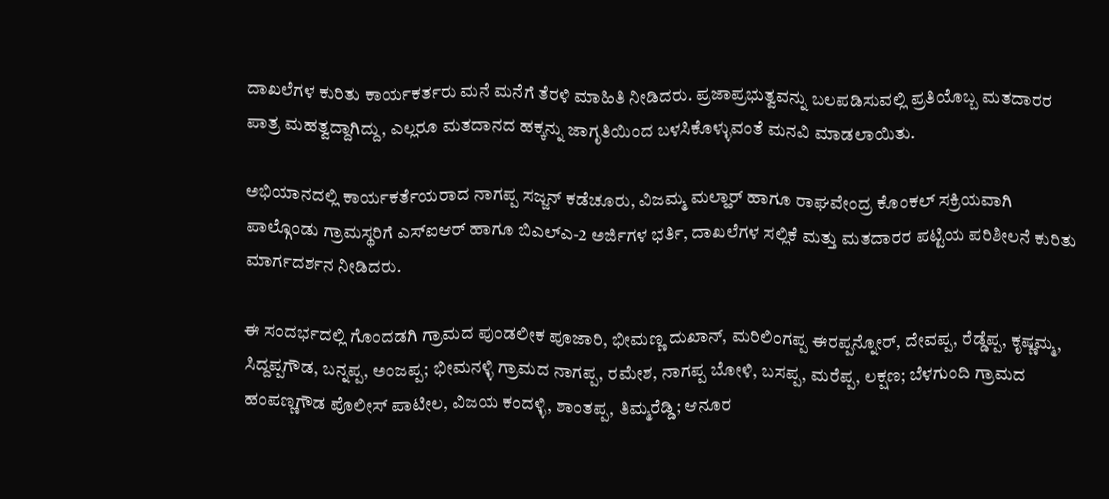ದಾಖಲೆಗಳ ಕುರಿತು ಕಾರ್ಯಕರ್ತರು ಮನೆ ಮನೆಗೆ ತೆರಳಿ ಮಾಹಿತಿ ನೀಡಿದರು. ಪ್ರಜಾಪ್ರಭುತ್ವವನ್ನು ಬಲಪಡಿಸುವಲ್ಲಿ ಪ್ರತಿಯೊಬ್ಬ ಮತದಾರರ ಪಾತ್ರ ಮಹತ್ವದ್ದಾಗಿದ್ದು, ಎಲ್ಲರೂ ಮತದಾನದ ಹಕ್ಕನ್ನು ಜಾಗೃತಿಯಿಂದ ಬಳಸಿಕೊಳ್ಳುವಂತೆ ಮನವಿ ಮಾಡಲಾಯಿತು.

ಅಭಿಯಾನದಲ್ಲಿ ಕಾರ್ಯಕರ್ತೆಯರಾದ ನಾಗಪ್ಪ ಸಜ್ಜನ್ ಕಡೆಚೂರು, ವಿಜಮ್ಮ ಮಲ್ಹಾರ್ ಹಾಗೂ ರಾಘವೇಂದ್ರ ಕೊಂಕಲ್ ಸಕ್ರಿಯವಾಗಿ ಪಾಲ್ಗೊಂಡು ಗ್ರಾಮಸ್ಥರಿಗೆ ಎಸ್‌ಐಆರ್ ಹಾಗೂ ಬಿಎಲ್‌ಎ-2 ಅರ್ಜಿಗಳ ಭರ್ತಿ, ದಾಖಲೆಗಳ ಸಲ್ಲಿಕೆ ಮತ್ತು ಮತದಾರರ ಪಟ್ಟಿಯ ಪರಿಶೀಲನೆ ಕುರಿತು ಮಾರ್ಗದರ್ಶನ ನೀಡಿದರು.

ಈ ಸಂದರ್ಭದಲ್ಲಿ ಗೊಂದಡಗಿ ಗ್ರಾಮದ ಪುಂಡಲೀಕ ಪೂಜಾರಿ, ಭೀಮಣ್ಣ ದುಖಾನ್, ಮರಿಲಿಂಗಪ್ಪ ಈರಪ್ಪನ್ನೋರ್, ದೇವಪ್ಪ, ರೆಡ್ಡೆಪ್ಪ, ಕೃಷ್ಣಮ್ಮ, ಸಿದ್ದಪ್ಪಗೌಡ, ಬನ್ನಪ್ಪ, ಅಂಜಪ್ಪ; ಭೀಮನಳ್ಳಿ ಗ್ರಾಮದ ನಾಗಪ್ಪ, ರಮೇಶ, ನಾಗಪ್ಪ ಬೋಳಿ, ಬಸಪ್ಪ, ಮರೆಪ್ಪ, ಲಕ್ಷಣ; ಬೆಳಗುಂದಿ ಗ್ರಾಮದ ಹಂಪಣ್ಣಗೌಡ ಪೊಲೀಸ್ ಪಾಟೀಲ, ವಿಜಯ ಕಂದಳ್ಳಿ, ಶಾಂತಪ್ಪ, ತಿಮ್ಮರೆಡ್ಡಿ; ಆನೂರ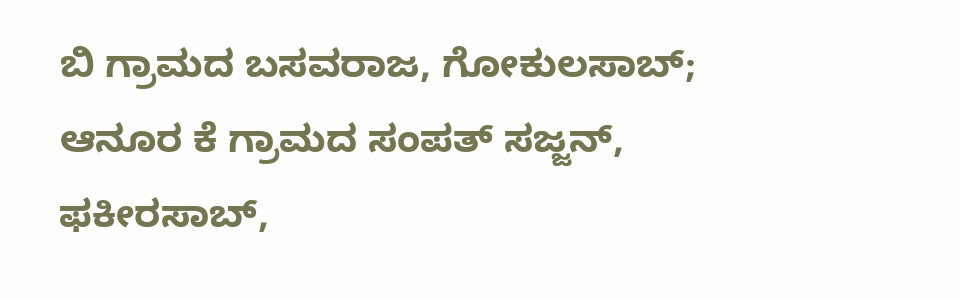ಬಿ ಗ್ರಾಮದ ಬಸವರಾಜ, ಗೋಕುಲಸಾಬ್; ಆನೂರ ಕೆ ಗ್ರಾಮದ ಸಂಪತ್ ಸಜ್ಜನ್, ಫಕೀರಸಾಬ್,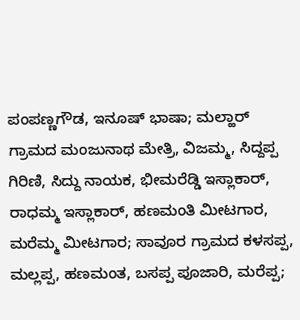ಪಂಪಣ್ಣಗೌಡ, ಇನೂಷ್ ಭಾಷಾ; ಮಲ್ಹಾರ್ ಗ್ರಾಮದ ಮಂಜುನಾಥ ಮೇತ್ರಿ, ವಿಜಮ್ಮ, ಸಿದ್ದಪ್ಪ ಗಿರಿಣಿ, ಸಿದ್ದು ನಾಯಕ, ಭೀಮರೆಡ್ಡಿ ಇಸ್ಲಾಕಾರ್, ರಾಧಮ್ಮ ಇಸ್ಲಾಕಾರ್, ಹಣಮಂತಿ ಮೀಟಗಾರ, ಮರೆಮ್ಮ ಮೀಟಗಾರ; ಸಾವೂರ ಗ್ರಾಮದ ಕಳಸಪ್ಪ, ಮಲ್ಲಪ್ಪ, ಹಣಮಂತ, ಬಸಪ್ಪ ಪೂಜಾರಿ, ಮರೆಪ್ಪ;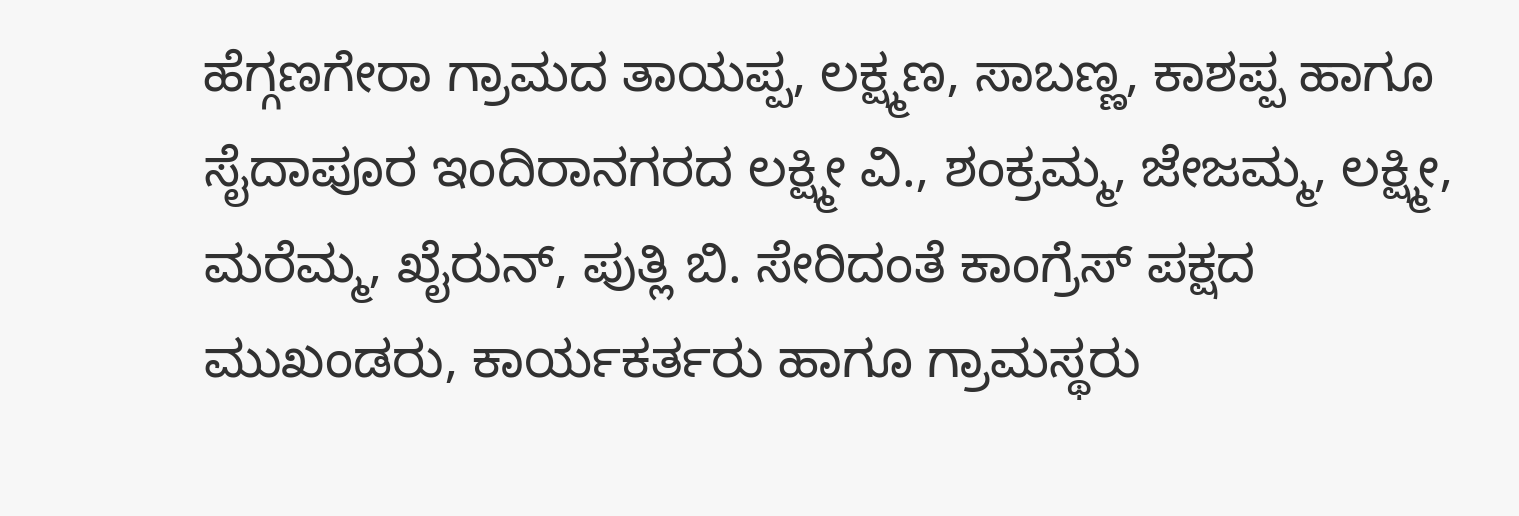ಹೆಗ್ಗಣಗೇರಾ ಗ್ರಾಮದ ತಾಯಪ್ಪ, ಲಕ್ಷ್ಮಣ, ಸಾಬಣ್ಣ, ಕಾಶಪ್ಪ ಹಾಗೂ ಸೈದಾಪೂರ ಇಂದಿರಾನಗರದ ಲಕ್ಷ್ಮೀ ವಿ., ಶಂಕ್ರಮ್ಮ, ಜೇಜಮ್ಮ, ಲಕ್ಷ್ಮೀ, ಮರೆಮ್ಮ, ಖೈರುನ್, ಪುತ್ಲಿ ಬಿ. ಸೇರಿದಂತೆ ಕಾಂಗ್ರೆಸ್ ಪಕ್ಷದ ಮುಖಂಡರು, ಕಾರ್ಯಕರ್ತರು ಹಾಗೂ ಗ್ರಾಮಸ್ಥರು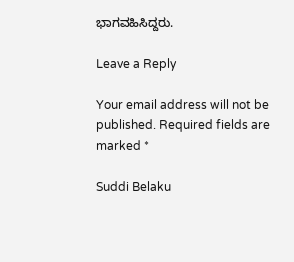ಭಾಗವಹಿಸಿದ್ದರು.

Leave a Reply

Your email address will not be published. Required fields are marked *

Suddi Belaku